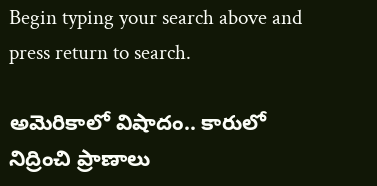Begin typing your search above and press return to search.

అమెరికాలో విషాదం.. కారులో నిద్రించి ప్రాణాలు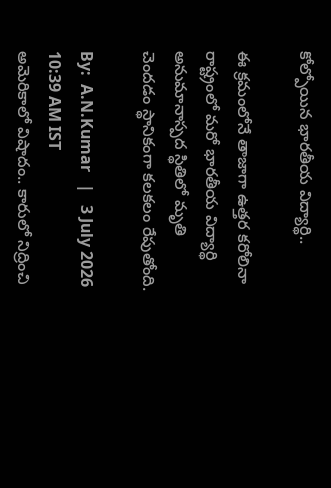కోల్పోయిన భారతీయ విద్యార్థి..

ఈ క్రమంలోనే తాజాగా ఉత్తర కరోలినా రాష్ట్రంలో మరో భారతీయ విద్యార్థి అనుమానాస్పద స్థితిలో మృతి చెందడం స్థానికంగా కలకలం రేపుతోంది.

By:  A.N.Kumar   |   3 July 2026 10:39 AM IST
అమెరికాలో విషాదం.. కారులో నిద్రించి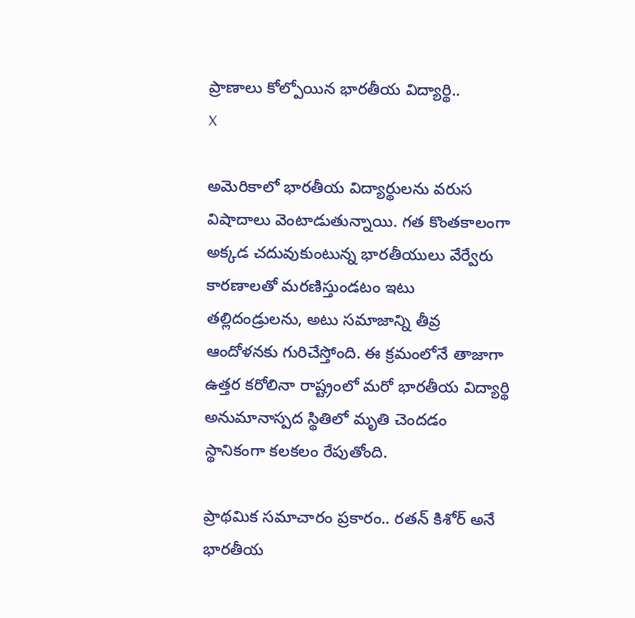ప్రాణాలు కోల్పోయిన భారతీయ విద్యార్థి..
X

అమెరికాలో భారతీయ విద్యార్థులను వరుస విషాదాలు వెంటాడుతున్నాయి. గత కొంతకాలంగా అక్కడ చదువుకుంటున్న భారతీయులు వేర్వేరు కారణాలతో మరణిస్తుండటం ఇటు తల్లిదండ్రులను, అటు సమాజాన్ని తీవ్ర ఆందోళనకు గురిచేస్తోంది. ఈ క్రమంలోనే తాజాగా ఉత్తర కరోలినా రాష్ట్రంలో మరో భారతీయ విద్యార్థి అనుమానాస్పద స్థితిలో మృతి చెందడం స్థానికంగా కలకలం రేపుతోంది.

ప్రాథమిక సమాచారం ప్రకారం.. రతన్ కిశోర్ అనే భారతీయ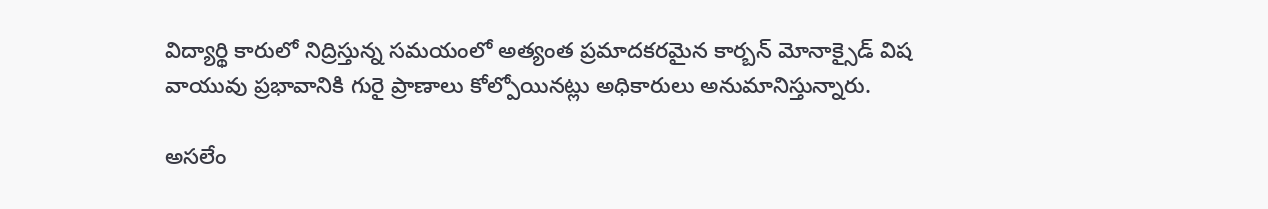విద్యార్థి కారులో నిద్రిస్తున్న సమయంలో అత్యంత ప్రమాదకరమైన కార్బన్ మోనాక్సైడ్ విష వాయువు ప్రభావానికి గురై ప్రాణాలు కోల్పోయినట్లు అధికారులు అనుమానిస్తున్నారు.

అసలేం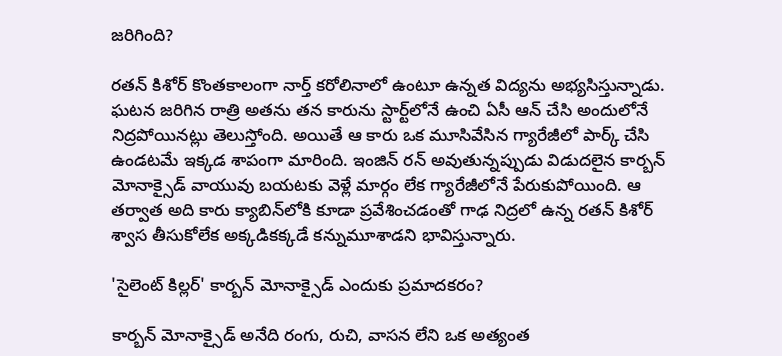జరిగింది?

రతన్ కిశోర్ కొంతకాలంగా నార్త్ కరోలినాలో ఉంటూ ఉన్నత విద్యను అభ్యసిస్తున్నాడు. ఘటన జరిగిన రాత్రి అతను తన కారును స్టార్ట్‌లోనే ఉంచి ఏసీ ఆన్ చేసి అందులోనే నిద్రపోయినట్లు తెలుస్తోంది. అయితే ఆ కారు ఒక మూసివేసిన గ్యారేజీలో పార్క్ చేసి ఉండటమే ఇక్కడ శాపంగా మారింది. ఇంజిన్ రన్ అవుతున్నప్పుడు విడుదలైన కార్బన్ మోనాక్సైడ్ వాయువు బయటకు వెళ్లే మార్గం లేక గ్యారేజీలోనే పేరుకుపోయింది. ఆ తర్వాత అది కారు క్యాబిన్‌లోకి కూడా ప్రవేశించడంతో గాఢ నిద్రలో ఉన్న రతన్ కిశోర్ శ్వాస తీసుకోలేక అక్కడికక్కడే కన్నుమూశాడని భావిస్తున్నారు.

'సైలెంట్ కిల్లర్' కార్బన్ మోనాక్సైడ్ ఎందుకు ప్రమాదకరం?

కార్బన్ మోనాక్సైడ్ అనేది రంగు, రుచి, వాసన లేని ఒక అత్యంత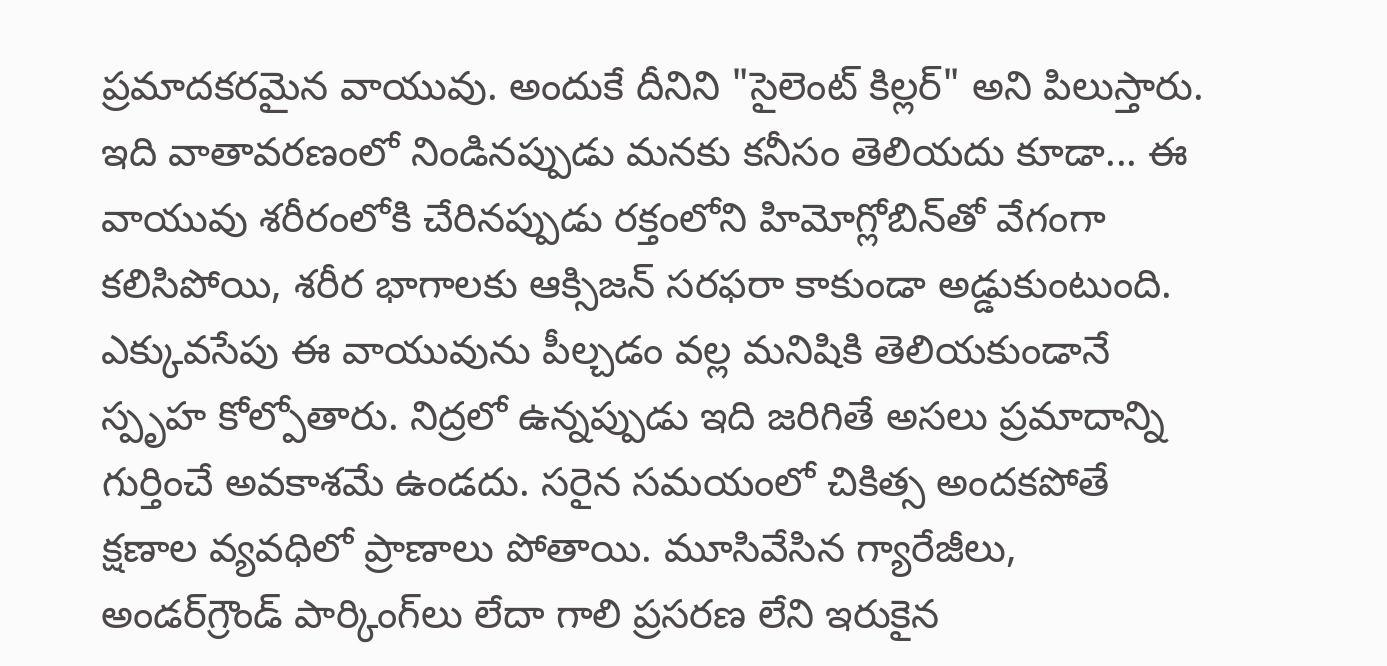ప్రమాదకరమైన వాయువు. అందుకే దీనిని "సైలెంట్ కిల్లర్" అని పిలుస్తారు. ఇది వాతావరణంలో నిండినప్పుడు మనకు కనీసం తెలియదు కూడా... ఈ వాయువు శరీరంలోకి చేరినప్పుడు రక్తంలోని హిమోగ్లోబిన్‌తో వేగంగా కలిసిపోయి, శరీర భాగాలకు ఆక్సిజన్ సరఫరా కాకుండా అడ్డుకుంటుంది. ఎక్కువసేపు ఈ వాయువును పీల్చడం వల్ల మనిషికి తెలియకుండానే స్పృహ కోల్పోతారు. నిద్రలో ఉన్నప్పుడు ఇది జరిగితే అసలు ప్రమాదాన్ని గుర్తించే అవకాశమే ఉండదు. సరైన సమయంలో చికిత్స అందకపోతే క్షణాల వ్యవధిలో ప్రాణాలు పోతాయి. మూసివేసిన గ్యారేజీలు, అండర్‌గ్రౌండ్ పార్కింగ్‌లు లేదా గాలి ప్రసరణ లేని ఇరుకైన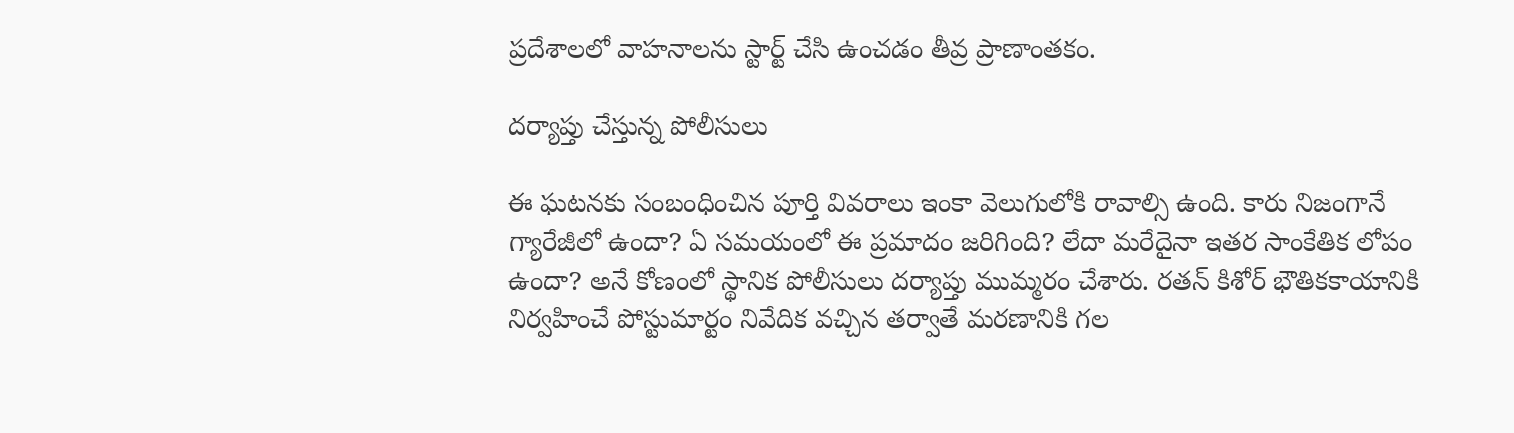ప్రదేశాలలో వాహనాలను స్టార్ట్ చేసి ఉంచడం తీవ్ర ప్రాణాంతకం.

దర్యాప్తు చేస్తున్న పోలీసులు

ఈ ఘటనకు సంబంధించిన పూర్తి వివరాలు ఇంకా వెలుగులోకి రావాల్సి ఉంది. కారు నిజంగానే గ్యారేజీలో ఉందా? ఏ సమయంలో ఈ ప్రమాదం జరిగింది? లేదా మరేదైనా ఇతర సాంకేతిక లోపం ఉందా? అనే కోణంలో స్థానిక పోలీసులు దర్యాప్తు ముమ్మరం చేశారు. రతన్ కిశోర్ భౌతికకాయానికి నిర్వహించే పోస్టుమార్టం నివేదిక వచ్చిన తర్వాతే మరణానికి గల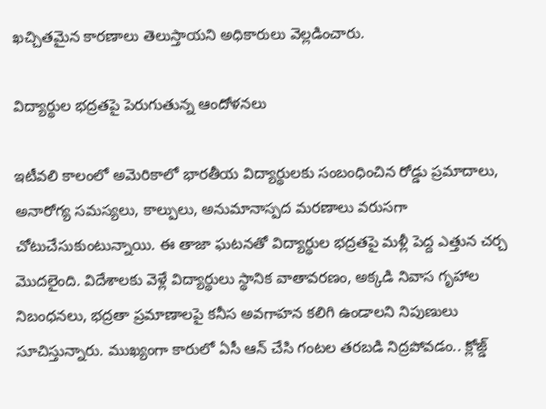ఖచ్చితమైన కారణాలు తెలుస్తాయని అధికారులు వెల్లడించారు.

విద్యార్థుల భద్రతపై పెరుగుతున్న ఆందోళనలు

ఇటీవలి కాలంలో అమెరికాలో భారతీయ విద్యార్థులకు సంబంధించిన రోడ్డు ప్రమాదాలు, అనారోగ్య సమస్యలు, కాల్పులు, అనుమానాస్పద మరణాలు వరుసగా చోటుచేసుకుంటున్నాయి. ఈ తాజా ఘటనతో విద్యార్థుల భద్రతపై మళ్లీ పెద్ద ఎత్తున చర్చ మొదలైంది. విదేశాలకు వెళ్లే విద్యార్థులు స్థానిక వాతావరణం, అక్కడి నివాస గృహాల నిబంధనలు, భద్రతా ప్రమాణాలపై కనీస అవగాహన కలిగి ఉండాలని నిపుణులు సూచిస్తున్నారు. ముఖ్యంగా కారులో ఏసీ ఆన్ చేసి గంటల తరబడి నిద్రపోవడం.. క్లోజ్డ్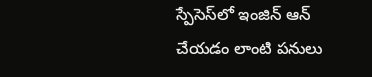స్పేసెస్‌లో ఇంజిన్ ఆన్ చేయడం లాంటి పనులు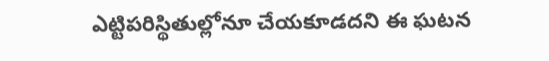ఎట్టిపరిస్థితుల్లోనూ చేయకూడదని ఈ ఘటన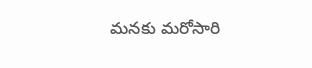మనకు మరోసారి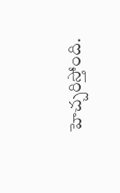హెచ్చరిస్తోంది.